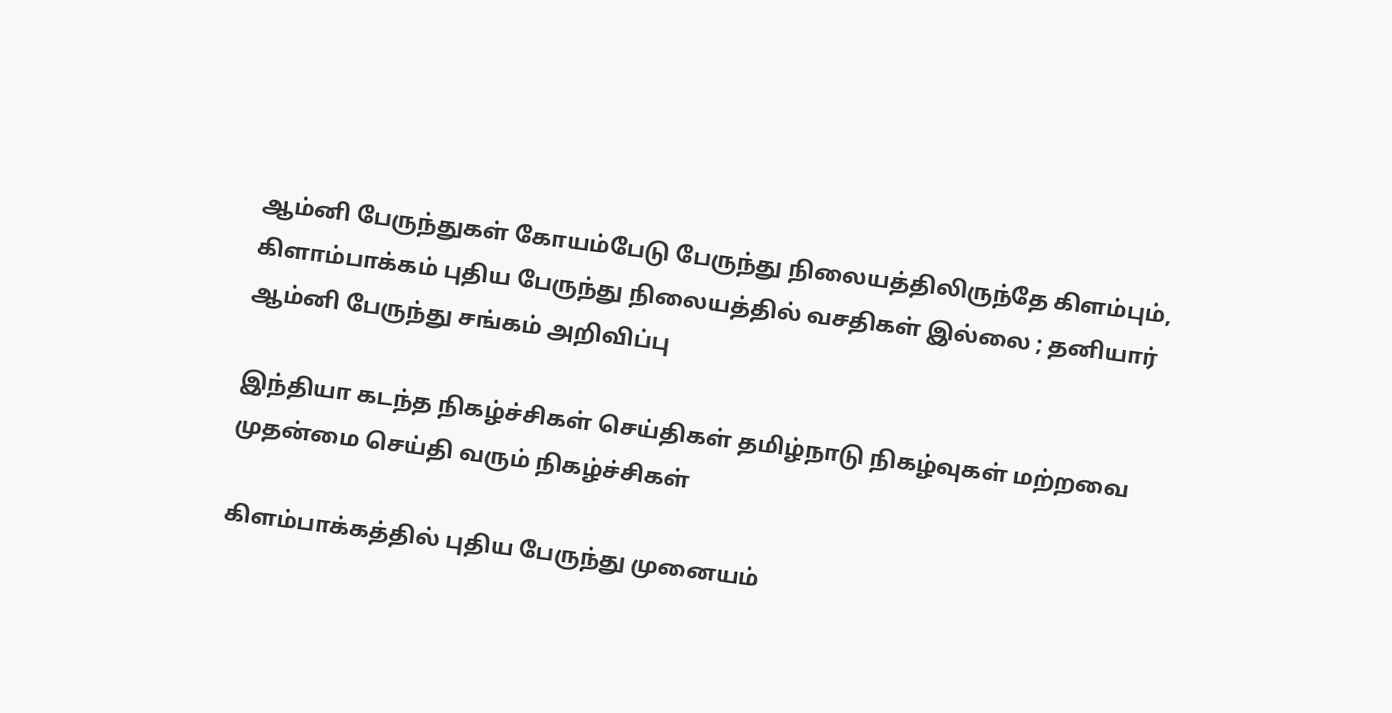ஆம்னி பேருந்துகள் கோயம்பேடு பேருந்து நிலையத்திலிருந்தே கிளம்பும், கிளாம்பாக்கம் புதிய பேருந்து நிலையத்தில் வசதிகள் இல்லை ; தனியார் ஆம்னி பேருந்து சங்கம் அறிவிப்பு

இந்தியா கடந்த நிகழ்ச்சிகள் செய்திகள் தமிழ்நாடு நிகழ்வுகள் மற்றவை முதன்மை செய்தி வரும் நிகழ்ச்சிகள்

கிளம்பாக்கத்தில் புதிய பேருந்து முனையம்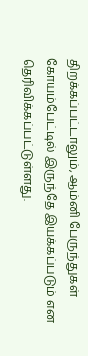திறக்கப்பட்டாலும், ஆம்னி பேருந்துகள் கோயம்பேட்டில் இருந்தே இயக்கப்படும் என தெரிவிக்கப்பட்டுள்ளது.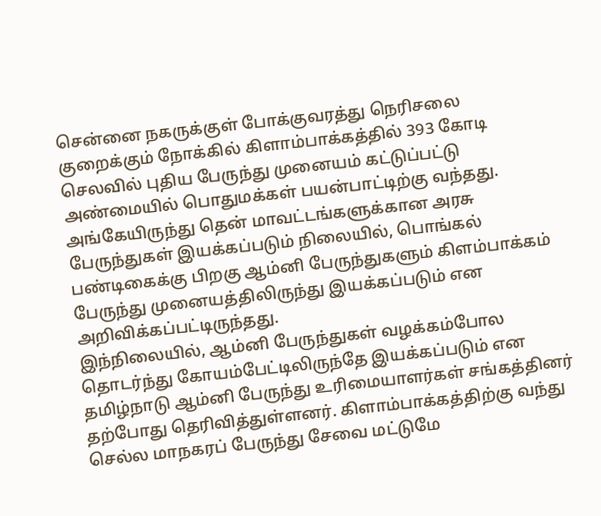சென்னை நகருக்குள் போக்குவரத்து நெரிசலை குறைக்கும் நோக்கில் கிளாம்பாக்கத்தில் 393 கோடி செலவில் புதிய பேருந்து முனையம் கட்டுப்பட்டு அண்மையில் பொதுமக்கள் பயன்பாட்டிற்கு வந்தது. அங்கேயிருந்து தென் மாவட்டங்களுக்கான அரசு பேருந்துகள் இயக்கப்படும் நிலையில், பொங்கல் பண்டிகைக்கு பிறகு ஆம்னி பேருந்துகளும் கிளம்பாக்கம் பேருந்து முனையத்திலிருந்து இயக்கப்படும் என அறிவிக்கப்பட்டிருந்தது.
இந்நிலையில், ஆம்னி பேருந்துகள் வழக்கம்போல தொடர்ந்து கோயம்பேட்டிலிருந்தே இயக்கப்படும் என தமிழ்நாடு ஆம்னி பேருந்து உரிமையாளர்கள் சங்கத்தினர் தற்போது தெரிவித்துள்ளனர். கிளாம்பாக்கத்திற்கு வந்து செல்ல மாநகரப் பேருந்து சேவை மட்டுமே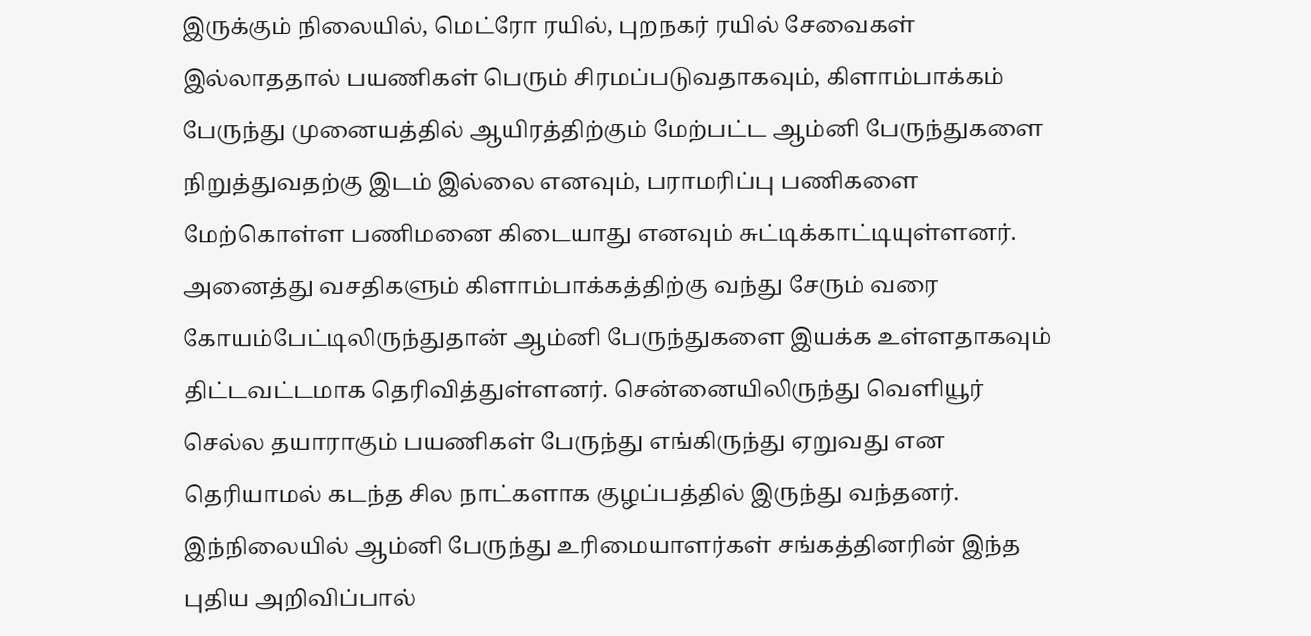இருக்கும் நிலையில், மெட்ரோ ரயில், புறநகர் ரயில் சேவைகள் இல்லாததால் பயணிகள் பெரும் சிரமப்படுவதாகவும், கிளாம்பாக்கம் பேருந்து முனையத்தில் ஆயிரத்திற்கும் மேற்பட்ட ஆம்னி பேருந்துகளை நிறுத்துவதற்கு இடம் இல்லை எனவும், பராமரிப்பு பணிகளை மேற்கொள்ள பணிமனை கிடையாது எனவும் சுட்டிக்காட்டியுள்ளனர்.
அனைத்து வசதிகளும் கிளாம்பாக்கத்திற்கு வந்து சேரும் வரை கோயம்பேட்டிலிருந்துதான் ஆம்னி பேருந்துகளை இயக்க உள்ளதாகவும் திட்டவட்டமாக தெரிவித்துள்ளனர். சென்னையிலிருந்து வெளியூர் செல்ல தயாராகும் பயணிகள் பேருந்து எங்கிருந்து ஏறுவது என தெரியாமல் கடந்த சில நாட்களாக குழப்பத்தில் இருந்து வந்தனர். இந்நிலையில் ஆம்னி பேருந்து உரிமையாளர்கள் சங்கத்தினரின் இந்த புதிய அறிவிப்பால்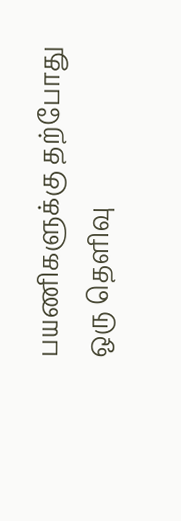பயணிகளுக்கு தற்போது ஒரு தெளிவு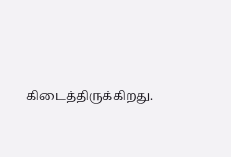கிடைத்திருக்கிறது.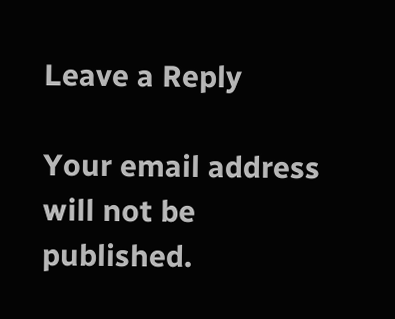Leave a Reply

Your email address will not be published.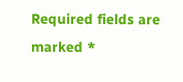Required fields are marked *